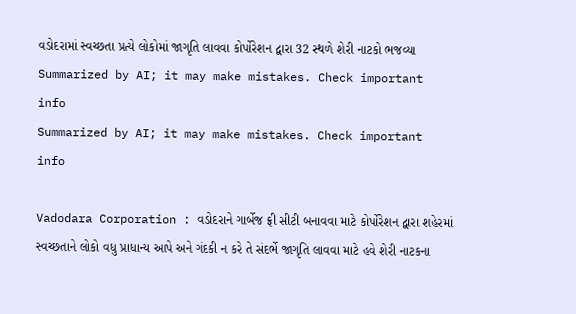વડોદરામાં સ્વચ્છતા પ્રત્યે લોકોમાં જાગૃતિ લાવવા કોર્પોરેશન દ્વારા 32 સ્થળે શેરી નાટકો ભજવ્યા
Summarized by AI; it may make mistakes. Check important info
Summarized by AI; it may make mistakes. Check important info

Vadodara Corporation : વડોદરાને ગાર્બેજ ફ્રી સીટી બનાવવા માટે કોર્પોરેશન દ્વારા શહેરમાં સ્વચ્છતાને લોકો વધુ પ્રાધાન્ય આપે અને ગંદકી ન કરે તે સંદર્ભે જાગૃતિ લાવવા માટે હવે શેરી નાટકના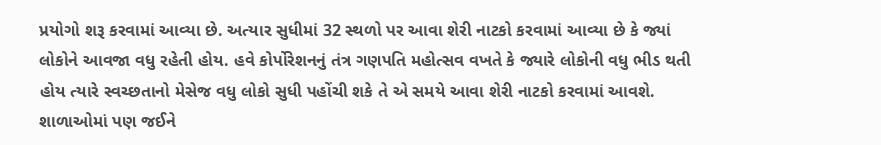પ્રયોગો શરૂ કરવામાં આવ્યા છે. અત્યાર સુધીમાં 32 સ્થળો પર આવા શેરી નાટકો કરવામાં આવ્યા છે કે જ્યાં લોકોને આવજા વધુ રહેતી હોય. હવે કોર્પોરેશનનું તંત્ર ગણપતિ મહોત્સવ વખતે કે જ્યારે લોકોની વધુ ભીડ થતી હોય ત્યારે સ્વચ્છતાનો મેસેજ વધુ લોકો સુધી પહોંચી શકે તે એ સમયે આવા શેરી નાટકો કરવામાં આવશે.
શાળાઓમાં પણ જઈને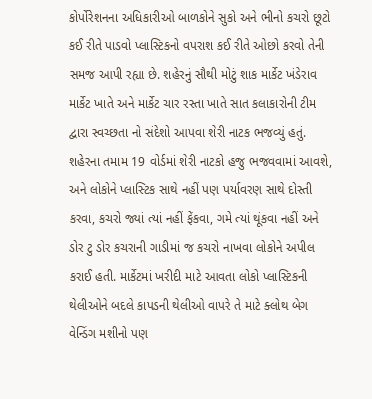કોર્પોરેશનના અધિકારીઓ બાળકોને સુકો અને ભીનો કચરો છૂટો કઈ રીતે પાડવો પ્લાસ્ટિકનો વપરાશ કઈ રીતે ઓછો કરવો તેની સમજ આપી રહ્યા છે. શહેરનું સૌથી મોટું શાક માર્કેટ ખંડેરાવ માર્કેટ ખાતે અને માર્કેટ ચાર રસ્તા ખાતે સાત કલાકારોની ટીમ દ્વારા સ્વચ્છતા નો સંદેશો આપવા શેરી નાટક ભજવ્યું હતું. શહેરના તમામ 19 વોર્ડમાં શેરી નાટકો હજુ ભજવવામાં આવશે, અને લોકોને પ્લાસ્ટિક સાથે નહીં પણ પર્યાવરણ સાથે દોસ્તી કરવા, કચરો જ્યાં ત્યાં નહીં ફેંકવા, ગમે ત્યાં થૂંકવા નહીં અને ડોર ટુ ડોર કચરાની ગાડીમાં જ કચરો નાખવા લોકોને અપીલ કરાઈ હતી. માર્કેટમાં ખરીદી માટે આવતા લોકો પ્લાસ્ટિકની થેલીઓને બદલે કાપડની થેલીઓ વાપરે તે માટે ક્લોથ બેગ વેન્ડિંગ મશીનો પણ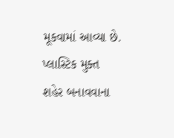મૂકવામાં આવ્યા છે. પ્લાસ્ટિક મુક્ત શહેર બનાવવાના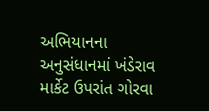અભિયાનના અનુસંધાનમાં ખંડેરાવ માર્કેટ ઉપરાંત ગોરવા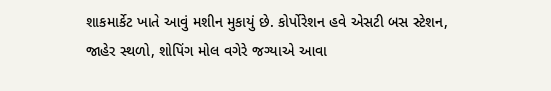શાકમાર્કેટ ખાતે આવું મશીન મુકાયું છે. કોર્પોરેશન હવે એસટી બસ સ્ટેશન, જાહેર સ્થળો, શોપિંગ મોલ વગેરે જગ્યાએ આવા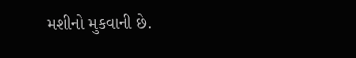મશીનો મુકવાની છે.